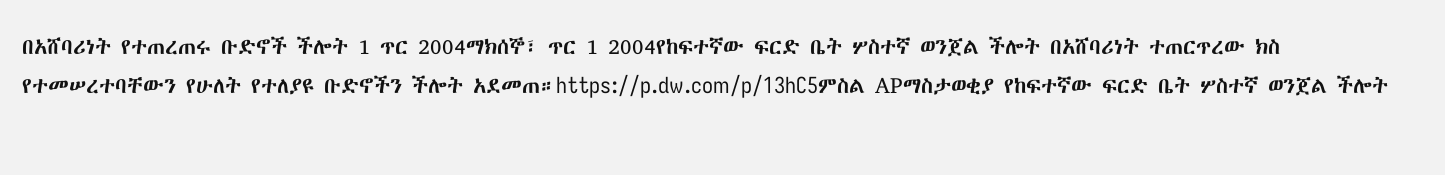በአሸባሪነት የተጠረጠሩ ቡድኖች ችሎት 1 ጥር 2004ማክሰኞ፣ ጥር 1 2004የከፍተኛው ፍርድ ቤት ሦስተኛ ወንጀል ችሎት በአሸባሪነት ተጠርጥረው ክስ የተመሠረተባቸውን የሁለት የተለያዩ ቡድኖችን ችሎት አደመጠ።https://p.dw.com/p/13hC5ምስል APማስታወቂያ የከፍተኛው ፍርድ ቤት ሦስተኛ ወንጀል ችሎት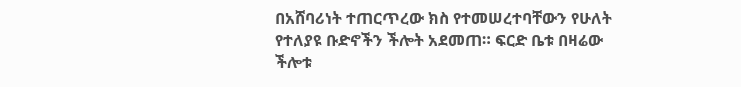በአሸባሪነት ተጠርጥረው ክስ የተመሠረተባቸውን የሁለት የተለያዩ ቡድኖችን ችሎት አደመጠ። ፍርድ ቤቱ በዛሬው ችሎቱ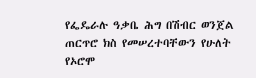የፌዴራሉ ዓቃቤ ሕግ በሽብር ወንጀል ጠርጥሮ ክስ የመሠረተባቸውን የሁለት የኦሮሞ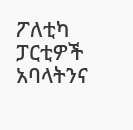ፖለቲካ ፓርቲዎች አባላትንና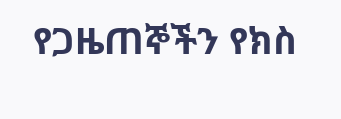የጋዜጠኞችን የክስ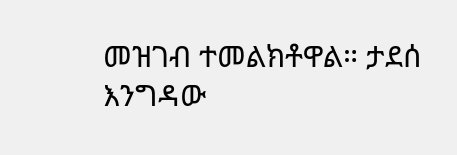መዝገብ ተመልክቶዋል። ታደሰ እንግዳው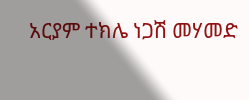አርያም ተክሌ ነጋሽ መሃመድ